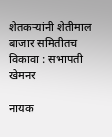शेतकऱ्यांनी शेतीमाल बाजार समितीतच विकावा : सभापती खेमनर

नायक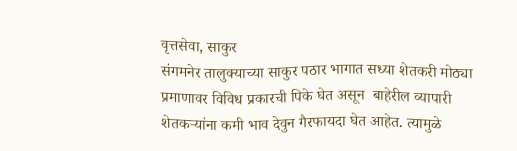वृत्तसेवा, साकुर
संगमनेर तालुक्याच्या साकुर पठार भागात सध्या शेतकरी मोठ्या प्रमाणावर विविध प्रकारची पिके घेत असून  बाहेरील व्यापारी शेतकऱ्यांना कमी भाव देवुन गैरफायदा घेत आहेत. त्यामुळे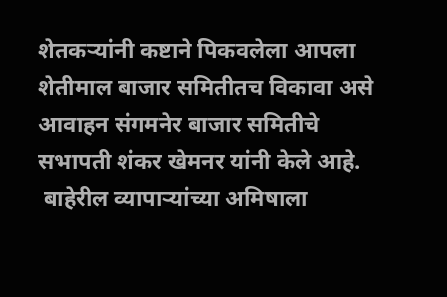शेतकऱ्यांनी कष्टाने पिकवलेला आपला शेतीमाल बाजार समितीतच विकावा असे आवाहन संगमनेर बाजार समितीचे सभापती शंकर खेमनर यांनी केले आहे.
 बाहेरील व्यापाऱ्यांच्या अमिषाला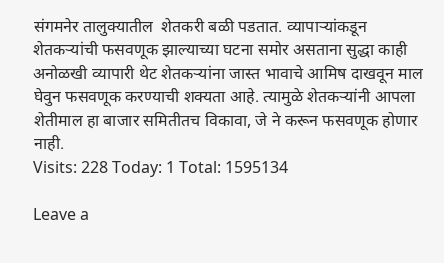संगमनेर तालुक्यातील  शेतकरी बळी पडतात. व्यापाऱ्यांकडून शेतकऱ्यांची फसवणूक झाल्याच्या घटना समोर असताना सुद्धा काही अनोळखी व्यापारी थेट शेतकऱ्यांना जास्त भावाचे आमिष दाखवून माल घेवुन फसवणूक करण्याची शक्यता आहे. त्यामुळे शेतकऱ्यांनी आपला शेतीमाल हा बाजार समितीतच विकावा, जे ने करून फसवणूक होणार नाही.
Visits: 228 Today: 1 Total: 1595134

Leave a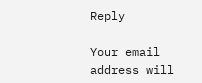Reply

Your email address will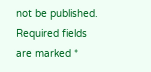not be published. Required fields are marked *